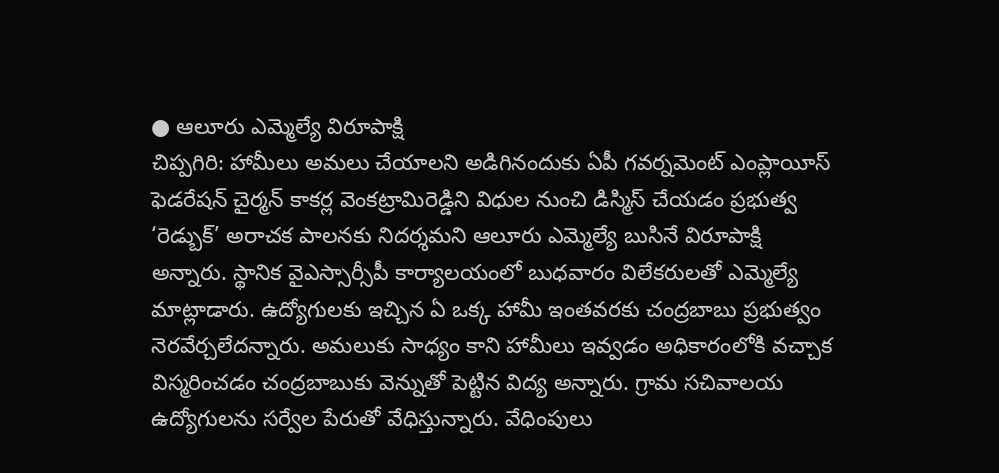● ఆలూరు ఎమ్మెల్యే విరూపాక్షి
చిప్పగిరి: హామీలు అమలు చేయాలని అడిగినందుకు ఏపీ గవర్నమెంట్ ఎంప్లాయీస్ ఫెడరేషన్ చైర్మన్ కాకర్ల వెంకట్రామిరెడ్డిని విధుల నుంచి డిస్మిస్ చేయడం ప్రభుత్వ ‘రెడ్బుక్’ అరాచక పాలనకు నిదర్శమని ఆలూరు ఎమ్మెల్యే బుసినే విరూపాక్షి అన్నారు. స్థానిక వైఎస్సార్సీపీ కార్యాలయంలో బుధవారం విలేకరులతో ఎమ్మెల్యే మాట్లాడారు. ఉద్యోగులకు ఇచ్చిన ఏ ఒక్క హామీ ఇంతవరకు చంద్రబాబు ప్రభుత్వం నెరవేర్చలేదన్నారు. అమలుకు సాధ్యం కాని హామీలు ఇవ్వడం అధికారంలోకి వచ్చాక విస్మరించడం చంద్రబాబుకు వెన్నుతో పెట్టిన విద్య అన్నారు. గ్రామ సచివాలయ ఉద్యోగులను సర్వేల పేరుతో వేధిస్తున్నారు. వేధింపులు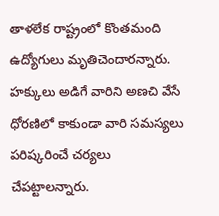తాళలేక రాష్ట్రంలో కొంతమంది ఉద్యోగులు మృతిచెందారన్నారు. హక్కులు అడిగే వారిని అణచి వేసే ధోరణిలో కాకుండా వారి సమస్యలు పరిష్కరించే చర్యలు చేపట్టాలన్నారు.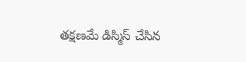తక్షణమే డిస్మిస్ చేసిన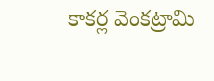కాకర్ల వెంకట్రామి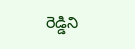రెడ్డిని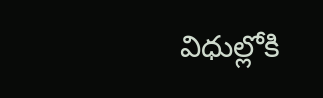విధుల్లోకి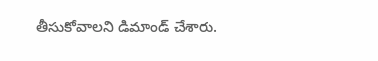తీసుకోవాలని డిమాండ్ చేశారు.